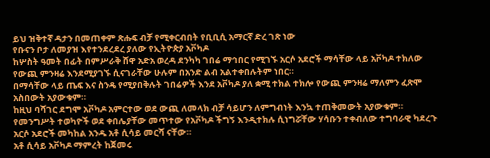ይህ ዝቅተኛ ዳታን በመጠቀም ጽሑፍ ብቻ የሚቀርብበት የቢቢሲ አማርኛ ድረ ገጽ ነው
የቡናን ቦታ ለመያዝ እየተንደረደረ ያለው የኢትዮጵያ አቮካዶ
ከሦስት ዓመት በፊት በምሥራቅ ሸዋ አድአ ወረዳ ደንካካ ገበሬ ማኅበር የሚገኙ አርሶ አደሮች ማሳቸው ላይ አቮካዶ ተክለው የውጪ ምንዛሬ እንደሚያገኙ ሲናገራቸው ሁሉም በአንድ ልብ አልተቀበሉትም ነበር።
በማሳቸው ላይ ጤፍ እና ስንዴ የሚያበቅሉት ገበሬዎች እንደ አቮካዶ ያለ ቋሚ ተክል ተክሎ የውጪ ምንዛሬ ማለምን ፈጽሞ አስበውት አያውቁም።
ከዚህ ባሻገር ደግሞ አቮካዶ አምርተው ወደ ውጪ ለመላክ ብቻ ሳይሆን ለምግብነት እንኳ ተጠቅመውት አያውቁም።
የመንግሥት ተወካዮች ወደ ቀበሌያቸው መጥተው የአቮካዶ ችግኝ እንዲተክሉ ሲነግሯቸው ሃሳቡን ተቀብለው ተግባራዊ ካደረጉ አርሶ አደሮች መካከል አንዱ አቶ ሲሳይ መርሻ ናቸው።
አቶ ሲሳይ አቮካዶ ማምረት ከጀመሩ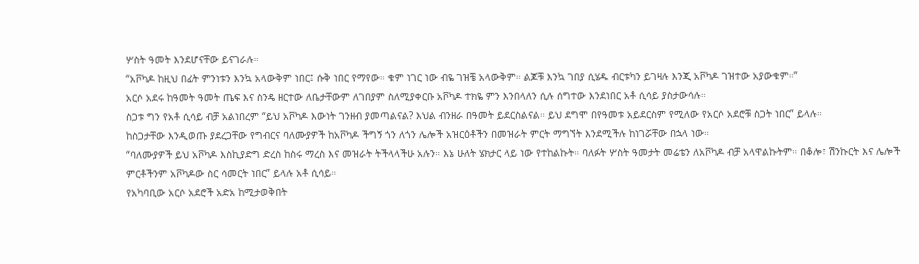ሦስት ዓመት እንደሆናቸው ይናገራሉ።
“አቮካዶ ከዚህ በፊት ምንነቱን እንኳ አላውቅም ነበር፤ ሱቅ ነበር የማየው። ቁም ነገር ነው ብዬ ገዝቼ አላውቅም። ልጆቹ እንኳ ገበያ ሲሄዱ ብርቱካን ይገዛሉ እንጂ አቮካዶ ገዝተው አያውቁም።”
አርሶ አደሩ ከዓመት ዓመት ጤፍ እና ስንዴ ዘርተው ለቤታቸውም ለገበያም ስለሚያቀርቡ አቮካዶ ተክዬ ምን እንበላለን ሲሉ ሰግተው እንደነበር አቶ ሲሳይ ያስታውሳሉ።
ስጋቱ ግን የአቶ ሲሳይ ብቻ አልነበረም “ይህ አቮካዶ እውነት ገንዘብ ያመጣልናል? እህል ብንዘራ በዓመት ይደርስልናል። ይህ ደግሞ በየዓመቱ አይደርስም የሚለው የአርሶ አደሮቹ ስጋት ነበር” ይላሉ።
ከስጋታቸው እንዲወጡ ያደረጋቸው የግብርና ባለሙያዎች ከአቮካዶ ችግኝ ጎን ለጎን ሌሎች አዝርዕቶችን በመዝራት ምርት ማግኘት እንደሚችሉ ከነገሯቸው በኋላ ነው።
“ባለሙያዎች ይህ አቮካዶ እስኪያድግ ድረስ ከስሩ ማረስ እና መዝራት ትችላላችሁ አሉን። እኔ ሁለት ሄክታር ላይ ነው የተከልኩት። ባለፉት ሦስት ዓመታት መሬቴን ለአቮካዶ ብቻ አላዋልኩትም። በቆሎ፣ ሽንኩርት እና ሌሎች ምርቶችንም አቮካዶው ስር ሳመርት ነበር” ይላሉ አቶ ሲሳይ።
የአካባቢው አርሶ አደሮች አድአ ከሚታወቅበት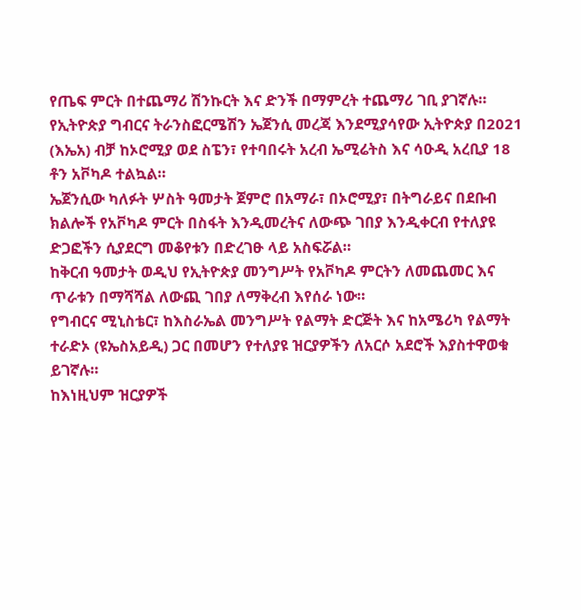የጤፍ ምርት በተጨማሪ ሽንኩርት እና ድንች በማምረት ተጨማሪ ገቢ ያገኛሉ።
የኢትዮጵያ ግብርና ትራንስፎርሜሽን ኤጀንሲ መረጃ እንደሚያሳየው ኢትዮጵያ በ2021 (እኤአ) ብቻ ከኦሮሚያ ወደ ስፔን፣ የተባበሩት አረብ ኤሚሬትስ እና ሳዑዲ አረቢያ 18 ቶን አቮካዶ ተልኳል።
ኤጀንሲው ካለፉት ሦስት ዓመታት ጀምሮ በአማራ፣ በኦሮሚያ፣ በትግራይና በደቡብ ክልሎች የአቮካዶ ምርት በስፋት እንዲመረትና ለውጭ ገበያ እንዲቀርብ የተለያዩ ድጋፎችን ሲያደርግ መቆየቱን በድረገፁ ላይ አስፍሯል።
ከቅርብ ዓመታት ወዲህ የኢትዮጵያ መንግሥት የአቮካዶ ምርትን ለመጨመር እና ጥራቱን በማሻሻል ለውጪ ገበያ ለማቅረብ እየሰራ ነው።
የግብርና ሚኒስቴር፣ ከእስራኤል መንግሥት የልማት ድርጅት እና ከአሜሪካ የልማት ተራድኦ (ዩኤስአይዲ) ጋር በመሆን የተለያዩ ዝርያዎችን ለአርሶ አደሮች እያስተዋወቁ ይገኛሉ።
ከእነዚህም ዝርያዎች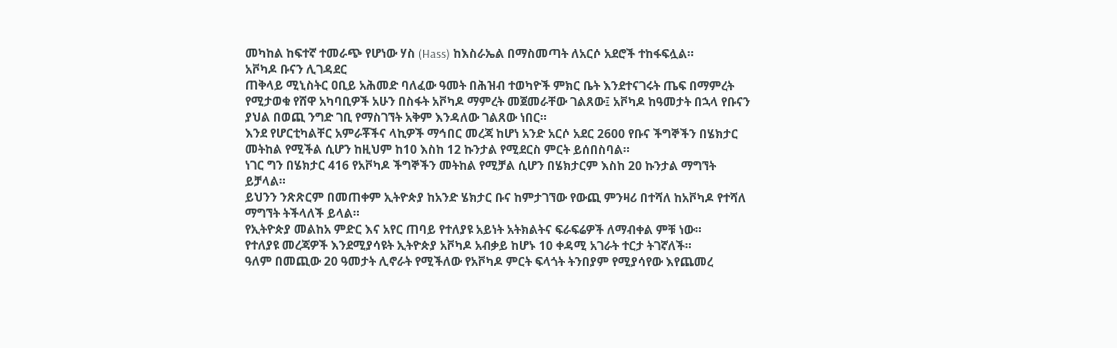መካከል ከፍተኛ ተመራጭ የሆነው ሃስ (Hass) ከእስራኤል በማስመጣት ለአርሶ አደሮች ተከፋፍሏል።
አቮካዶ ቡናን ሊገዳደር
ጠቅላይ ሚኒስትር ዐቢይ አሕመድ ባለፈው ዓመት በሕዝብ ተወካዮች ምክር ቤት እንደተናገሩት ጤፍ በማምረት የሚታወቁ የሸዋ አካባቢዎች አሁን በስፋት አቮካዶ ማምረት መጀመራቸው ገልጸው፤ አቮካዶ ከዓመታት በኋላ የቡናን ያህል በወጪ ንግድ ገቢ የማስገኘት አቅም እንዳለው ገልጸው ነበር።
እንደ የሆርቲካልቸር አምራቾችና ላኪዎች ማኅበር መረጃ ከሆነ አንድ አርሶ አደር 2600 የቡና ችግኞችን በሄክታር መትከል የሚችል ሲሆን ከዚህም ከ10 እስከ 12 ኩንታል የሚደርስ ምርት ይሰበስባል።
ነገር ግን በሄክታር 416 የአቮካዶ ችግኞችን መትከል የሚቻል ሲሆን በሄክታርም እስከ 20 ኩንታል ማግኘት ይቻላል።
ይህንን ንጽጽርም በመጠቀም ኢትዮጵያ ከአንድ ሄክታር ቡና ከምታገኘው የውጪ ምንዛሪ በተሻለ ከአቮካዶ የተሻለ ማግኘት ትችላለች ይላል።
የኢትዮጵያ መልከአ ምድር እና አየር ጠባይ የተለያዩ አይነት አትክልትና ፍራፍሬዎች ለማብቀል ምቹ ነው።
የተለያዩ መረጃዎች እንደሚያሳዩት ኢትዮጵያ አቮካዶ አብቃይ ከሆኑ 10 ቀዳሚ አገራት ተርታ ትገኛለች።
ዓለም በመጪው 20 ዓመታት ሊኖራት የሚችለው የአቮካዶ ምርት ፍላጎት ትንበያም የሚያሳየው እየጨመረ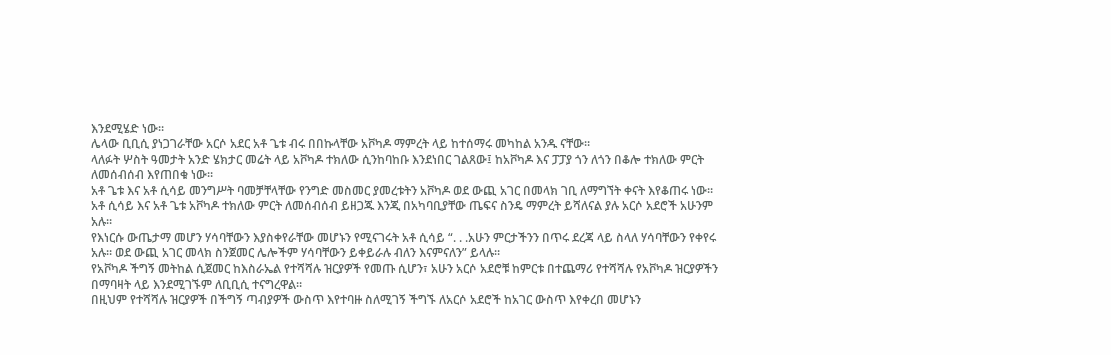እንደሚሄድ ነው።
ሌላው ቢቢሲ ያነጋገራቸው አርሶ አደር አቶ ጌቱ ብሩ በበኩላቸው አቮካዶ ማምረት ላይ ከተሰማሩ መካከል አንዱ ናቸው።
ላለፉት ሦስት ዓመታት አንድ ሄክታር መሬት ላይ አቮካዶ ተክለው ሲንከባከቡ እንደነበር ገልጸው፤ ከአቮካዶ እና ፓፓያ ጎን ለጎን በቆሎ ተክለው ምርት ለመሰብሰብ እየጠበቁ ነው።
አቶ ጌቱ እና አቶ ሲሳይ መንግሥት ባመቻቸላቸው የንግድ መስመር ያመረቱትን አቮካዶ ወደ ውጪ አገር በመላክ ገቢ ለማግኘት ቀናት እየቆጠሩ ነው።
አቶ ሲሳይ እና አቶ ጌቱ አቮካዶ ተክለው ምርት ለመሰብሰብ ይዘጋጁ እንጂ በአካባቢያቸው ጤፍና ስንዴ ማምረት ይሻለናል ያሉ አርሶ አደሮች አሁንም አሉ።
የእነርሱ ውጤታማ መሆን ሃሳባቸውን እያስቀየራቸው መሆኑን የሚናገሩት አቶ ሲሳይ “. . .አሁን ምርታችንን በጥሩ ደረጃ ላይ ስላለ ሃሳባቸውን የቀየሩ አሉ። ወደ ውጪ አገር መላክ ስንጀመር ሌሎችም ሃሳባቸውን ይቀይራሉ ብለን እናምናለን” ይላሉ።
የአቮካዶ ችግኝ መትከል ሲጀመር ከእስራኤል የተሻሻሉ ዝርያዎች የመጡ ሲሆን፣ አሁን አርሶ አደሮቹ ከምርቱ በተጨማሪ የተሻሻሉ የአቮካዶ ዝርያዎችን በማባዛት ላይ እንደሚገኙም ለቢቢሲ ተናግረዋል።
በዚህም የተሻሻሉ ዝርያዎች በችግኝ ጣብያዎች ውስጥ እየተባዙ ስለሚገኝ ችግኙ ለአርሶ አደሮች ከአገር ውስጥ እየቀረበ መሆኑን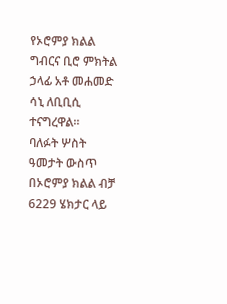የኦሮምያ ክልል ግብርና ቢሮ ምክትል ኃላፊ አቶ መሐመድ ሳኒ ለቢቢሲ ተናግረዋል።
ባለፉት ሦስት ዓመታት ውስጥ በኦሮምያ ክልል ብቻ 6229 ሄክታር ላይ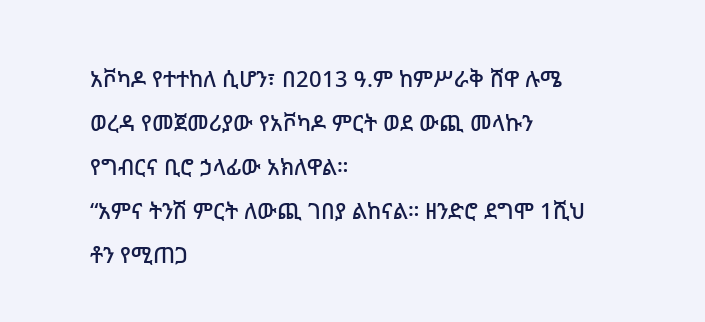አቮካዶ የተተከለ ሲሆን፣ በ2013 ዓ.ም ከምሥራቅ ሸዋ ሉሜ ወረዳ የመጀመሪያው የአቮካዶ ምርት ወደ ውጪ መላኩን የግብርና ቢሮ ኃላፊው አክለዋል።
“አምና ትንሽ ምርት ለውጪ ገበያ ልከናል። ዘንድሮ ደግሞ 1ሺህ ቶን የሚጠጋ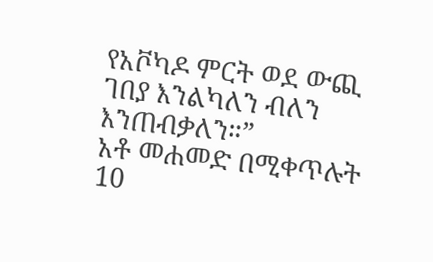የአቮካዶ ምርት ወደ ውጪ ገበያ እንልካለን ብለን እንጠብቃለን።”
አቶ መሐመድ በሚቀጥሉት 10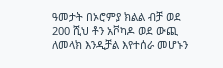ዓመታት በኦሮምያ ክልል ብቻ ወደ 200 ሺህ ቶን አቮካዶ ወደ ውጪ ለመላክ እንዲቻል እየተሰራ መሆኑን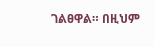ገልፀዋል። በዚህም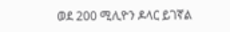ወደ 200 ሚሊዮን ዶላር ይገኛል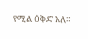የሚል ዕቅድ አለ።